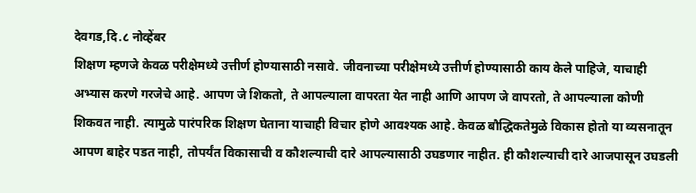देवगड,दि.८ नोव्हेंबर
शिक्षण म्हणजे केवळ परीक्षेमध्ये उत्तीर्ण होण्यासाठी नसावे. जीवनाच्या परीक्षेमध्ये उत्तीर्ण होण्यासाठी काय केले पाहिजे, याचाही अभ्यास करणे गरजेचे आहे. आपण जे शिकतो, ते आपल्याला वापरता येत नाही आणि आपण जे वापरतो, ते आपल्याला कोणी शिकवत नाही. त्यामुळे पारंपरिक शिक्षण घेताना याचाही विचार होणे आवश्यक आहे. केवळ बौद्धिकतेमुळे विकास होतो या व्यसनातून आपण बाहेर पडत नाही, तोपर्यंत विकासाची व कौशल्याची दारे आपल्यासाठी उघडणार नाहीत. ही कौशल्याची दारे आजपासून उघडली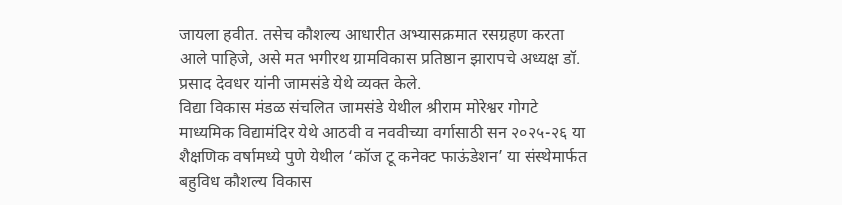जायला हवीत. तसेच कौशल्य आधारीत अभ्यासक्रमात रसग्रहण करता आले पाहिजे, असे मत भगीरथ ग्रामविकास प्रतिष्ठान झारापचे अध्यक्ष डॉ. प्रसाद देवधर यांनी जामसंडे येथे व्यक्त केले.
विद्या विकास मंडळ संचलित जामसंडे येथील श्रीराम मोरेश्वर गोगटे माध्यमिक विद्यामंदिर येथे आठवी व नववीच्या वर्गासाठी सन २०२५-२६ या शैक्षणिक वर्षामध्ये पुणे येथील ‘कॉज टू कनेक्ट फाऊंडेशन’ या संस्थेमार्फत बहुविध कौशल्य विकास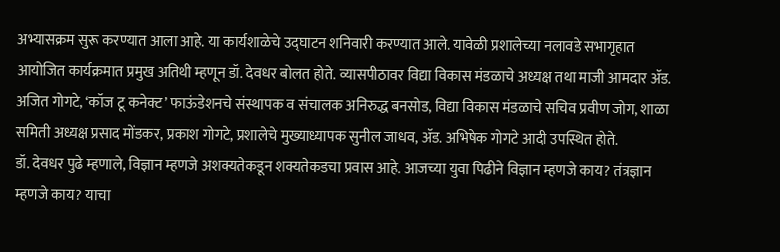अभ्यासक्रम सुरू करण्यात आला आहे. या कार्यशाळेचे उद्घाटन शनिवारी करण्यात आले. यावेळी प्रशालेच्या नलावडे सभागृहात आयोजित कार्यक्रमात प्रमुख अतिथी म्हणून डॉ. देवधर बोलत होते. व्यासपीठावर विद्या विकास मंडळाचे अध्यक्ष तथा माजी आमदार ॲड. अजित गोगटे, ‘कॉज टू कनेक्ट’ फाऊंडेशनचे संस्थापक व संचालक अनिरुद्ध बनसोड, विद्या विकास मंडळाचे सचिव प्रवीण जोग, शाळा समिती अध्यक्ष प्रसाद मोंडकर, प्रकाश गोगटे, प्रशालेचे मुख्याध्यापक सुनील जाधव, ॲड. अभिषेक गोगटे आदी उपस्थित होते.
डॉ. देवधर पुढे म्हणाले, विज्ञान म्हणजे अशक्यतेकडून शक्यतेकडचा प्रवास आहे. आजच्या युवा पिढीने विज्ञान म्हणजे काय? तंत्रज्ञान म्हणजे काय? याचा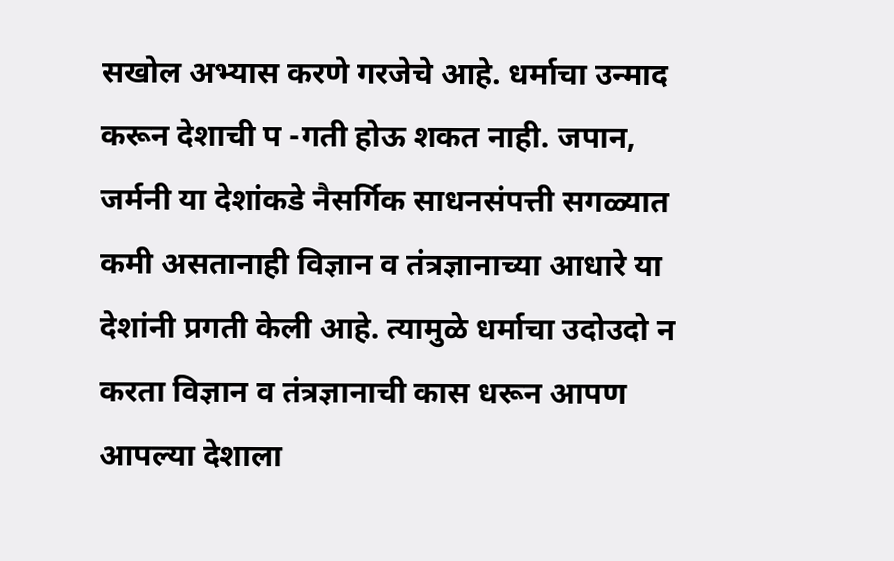सखोल अभ्यास करणे गरजेचे आहे. धर्माचा उन्माद करून देशाची प -गती होऊ शकत नाही. जपान, जर्मनी या देशांकडे नैसर्गिक साधनसंपत्ती सगळ्यात कमी असतानाही विज्ञान व तंत्रज्ञानाच्या आधारे या देशांनी प्रगती केली आहे. त्यामुळे धर्माचा उदोउदो न करता विज्ञान व तंत्रज्ञानाची कास धरून आपण आपल्या देशाला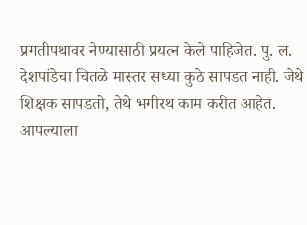प्रगतीपथावर नेण्यासाठी प्रयत्न केले पाहिजेत. पु. ल. देशपांडेचा चितळे मास्तर सध्या कुठे सापडत नाही. जेथे शिक्षक सापडतो, तेथे भगीरथ काम करीत आहेत. आपल्याला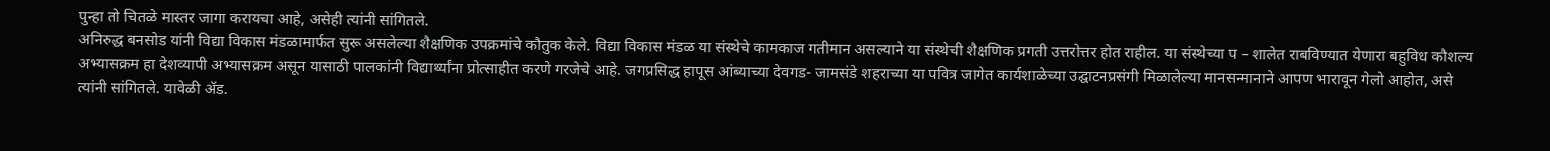पुन्हा तो चितळे मास्तर जागा करायचा आहे, असेही त्यांनी सांगितले.
अनिरुद्ध बनसोड यांनी विद्या विकास मंडळामार्फत सुरू असलेल्या शैक्षणिक उपक्रमांचे कौतुक केले. विद्या विकास मंडळ या संस्थेचे कामकाज गतीमान असल्याने या संस्थेची शैक्षणिक प्रगती उत्तरोत्तर होत राहील. या संस्थेच्या प – शालेत राबविण्यात येणारा बहुविध कौशल्य अभ्यासक्रम हा देशव्यापी अभ्यासक्रम असून यासाठी पालकांनी विद्यार्थ्यांना प्रोत्साहीत करणे गरजेचे आहे. जगप्रसिद्ध हापूस आंब्याच्या देवगड- जामसंडे शहराच्या या पवित्र जागेत कार्यशाळेच्या उद्घाटनप्रसंगी मिळालेल्या मानसन्मानाने आपण भारावून गेलो आहोत, असे त्यांनी सांगितले. यावेळी ॲड.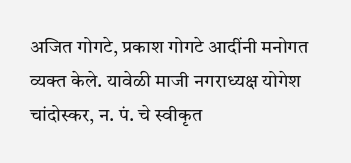अजित गोगटे, प्रकाश गोगटे आदींनी मनोगत व्यक्त केले. यावेळी माजी नगराध्यक्ष योगेश चांदोस्कर, न. पं. चे स्वीकृत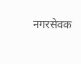नगरसेवक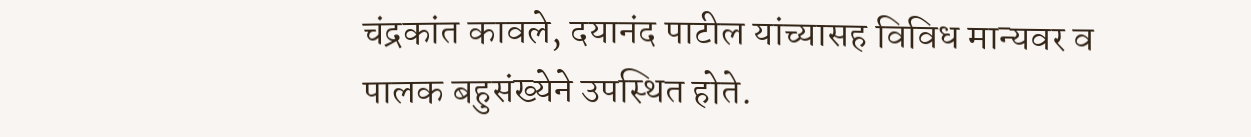चंद्रकांत कावले, दयानंद पाटील यांच्यासह विविध मान्यवर व पालक बहुसंख्येने उपस्थित होते.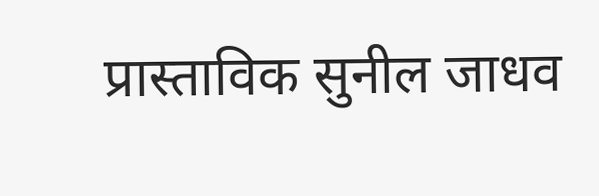प्रास्ताविक सुनील जाधव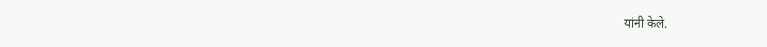यांनी केले.